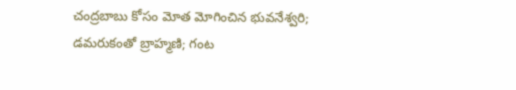చంద్రబాబు కోసం మోత మోగించిన భువనేశ్వరి; డమరుకంతో బ్రాహ్మణి; గంట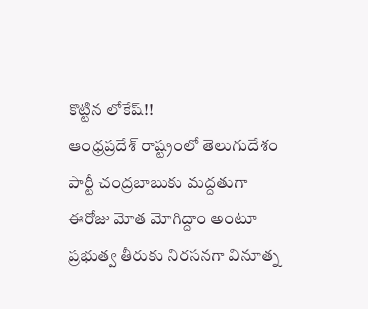కొట్టిన లోకేష్!!
ఆంధ్రప్రదేశ్ రాష్ట్రంలో తెలుగుదేశం పార్టీ చంద్రబాబుకు మద్దతుగా ఈరోజు మోత మోగిద్దాం అంటూ ప్రభుత్వ తీరుకు నిరసనగా వినూత్న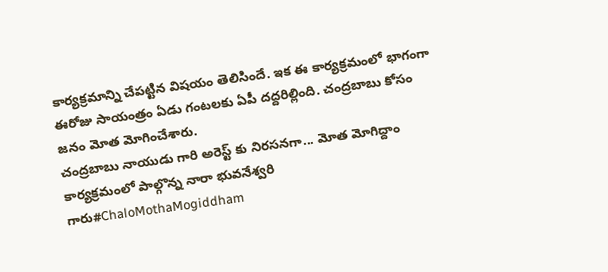కార్యక్రమాన్ని చేపట్టిన విషయం తెలిసిందే. ఇక ఈ కార్యక్రమంలో భాగంగా ఈరోజు సాయంత్రం ఏడు గంటలకు ఏపీ దద్దరిల్లింది. చంద్రబాబు కోసం జనం మోత మోగించేశారు.
చంద్రబాబు నాయుడు గారి అరెస్ట్ కు నిరసనగా... మోత మోగిద్దాం కార్యక్రమంలో పాల్గొన్న నారా భువనేశ్వరి గారు#ChaloMothaMogiddham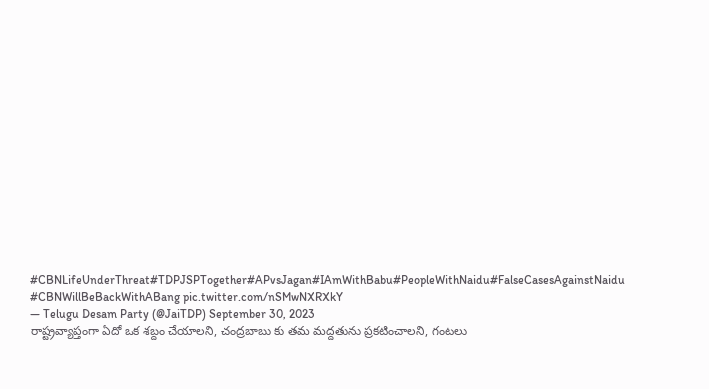#CBNLifeUnderThreat#TDPJSPTogether#APvsJagan#IAmWithBabu#PeopleWithNaidu#FalseCasesAgainstNaidu #CBNWillBeBackWithABang pic.twitter.com/nSMwNXRXkY
— Telugu Desam Party (@JaiTDP) September 30, 2023
రాష్ట్రవ్యాప్తంగా ఏదో ఒక శబ్దం చేయాలని, చంద్రబాబు కు తమ మద్దతును ప్రకటించాలని, గంటలు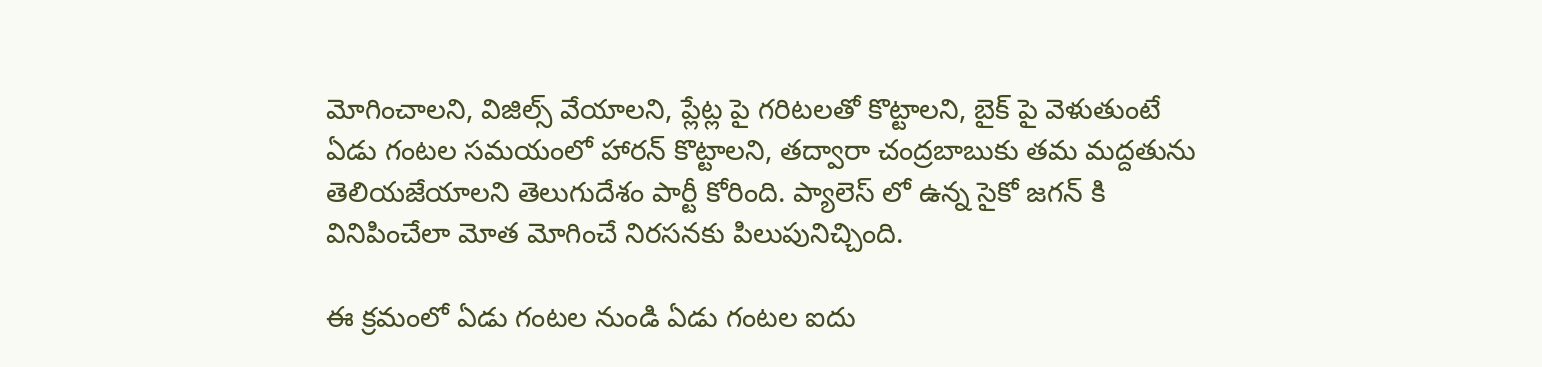మోగించాలని, విజిల్స్ వేయాలని, ప్లేట్ల పై గరిటలతో కొట్టాలని, బైక్ పై వెళుతుంటే ఏడు గంటల సమయంలో హారన్ కొట్టాలని, తద్వారా చంద్రబాబుకు తమ మద్దతును తెలియజేయాలని తెలుగుదేశం పార్టీ కోరింది. ప్యాలెస్ లో ఉన్న సైకో జగన్ కి వినిపించేలా మోత మోగించే నిరసనకు పిలుపునిచ్చింది.

ఈ క్రమంలో ఏడు గంటల నుండి ఏడు గంటల ఐదు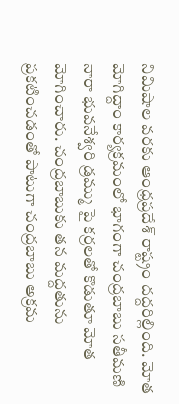నిమిషాల వరకు ఆంధ్రప్రదేశ్ రాష్ట్రం దద్దరిల్లింది. మోత మోగిద్దాం కార్యక్రమంలో భాగంగా చంద్రబాబు సతీమణి నారా భువనేశ్వరి డ్రమ్ము పై కర్రలతో కొడుతూ మోత మోగించారు. చంద్రబాబుకు తన మద్దతును ప్రకటించడంతో పాటుగా చంద్రబాబు అక్రమ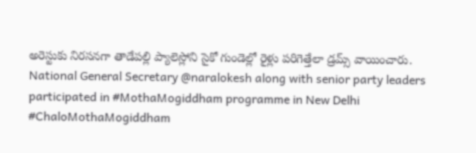అరెస్టుకు నిరసనగా తాడేపల్లి ప్యాలెస్లోని సైకో గుండెల్లో రైళ్లు పరిగెత్తేలా డ్రమ్స్ వాయించారు.
National General Secretary @naralokesh along with senior party leaders participated in #MothaMogiddham programme in New Delhi #ChaloMothaMogiddham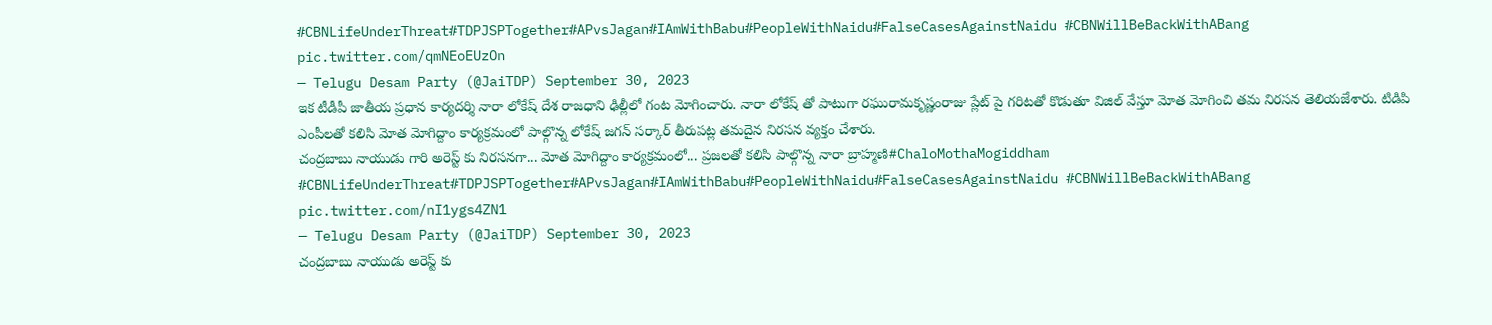#CBNLifeUnderThreat#TDPJSPTogether#APvsJagan#IAmWithBabu#PeopleWithNaidu#FalseCasesAgainstNaidu #CBNWillBeBackWithABang pic.twitter.com/qmNEoEUzOn
— Telugu Desam Party (@JaiTDP) September 30, 2023
ఇక టీడీపీ జాతీయ ప్రధాన కార్యదర్శి నారా లోకేష్ దేశ రాజధాని ఢిల్లీలో గంట మోగించారు. నారా లోకేష్ తో పాటుగా రఘురామకృష్ణంరాజు ప్లేట్ పై గరిటతో కొడుతూ విజిల్ వేస్తూ మోత మోగించి తమ నిరసన తెలియజేశారు. టిడిపి ఎంపీలతో కలిసి మోత మోగిద్దాం కార్యక్రమంలో పాల్గొన్న లోకేష్ జగన్ సర్కార్ తీరుపట్ల తమదైన నిరసన వ్యక్తం చేశారు.
చంద్రబాబు నాయుడు గారి అరెస్ట్ కు నిరసనగా... మోత మోగిద్దాం కార్యక్రమంలో... ప్రజలతో కలిసి పాల్గొన్న నారా బ్రాహ్మణి#ChaloMothaMogiddham #CBNLifeUnderThreat#TDPJSPTogether#APvsJagan#IAmWithBabu#PeopleWithNaidu#FalseCasesAgainstNaidu #CBNWillBeBackWithABang pic.twitter.com/nI1ygs4ZN1
— Telugu Desam Party (@JaiTDP) September 30, 2023
చంద్రబాబు నాయుడు అరెస్ట్ కు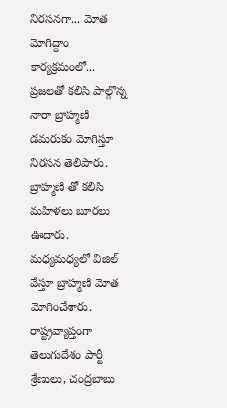నిరసనగా... మోత మోగిద్దాం కార్యక్రమంలో... ప్రజలతో కలిసి పాల్గొన్న నారా బ్రాహ్మణి డమరుకం మోగిస్తూ నిరసన తెలిపారు. బ్రాహ్మణి తో కలిసి మహిళలు బూరలు ఊదారు. మధ్యమధ్యలో విజిల్ వేస్తూ బ్రాహ్మణి మోత మోగించేశారు. రాష్ట్రవ్యాప్తంగా తెలుగుదేశం పార్టీ శ్రేణులు, చంద్రబాబు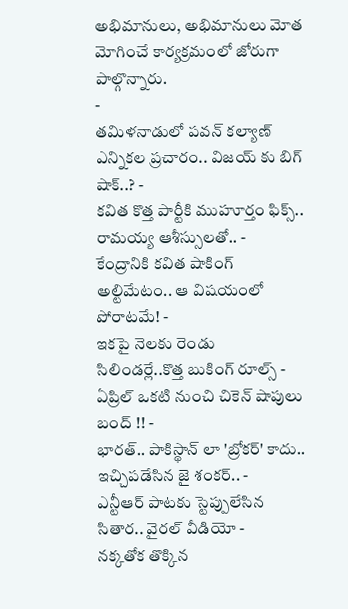అభిమానులు, అభిమానులు మోత మోగించే కార్యక్రమంలో జోరుగా పాల్గొన్నారు.
-
తమిళనాడులో పవన్ కల్యాణ్ ఎన్నికల ప్రచారం.. విజయ్ కు బిగ్ షాక్..? -
కవిత కొత్త పార్టీకి ముహూర్తం ఫిక్స్.. రామయ్య ఆశీస్సులతో.. -
కేంద్రానికి కవిత షాకింగ్ అల్టిమేటం.. ఆ విషయంలో పోరాటమే! -
ఇకపై నెలకు రెండు సిలిండర్లే..కొత్త బుకింగ్ రూల్స్ -
ఏప్రిల్ ఒకటి నుంచి చికెన్ షాపులు బంద్ !! -
భారత్.. పాకిస్థాన్ లా 'బ్రోకర్' కాదు.. ఇచ్చిపడేసిన జై శంకర్.. -
ఎన్టీఆర్ పాటకు స్టెప్పులేసిన సితార.. వైరల్ వీడియో -
నక్కతోక తొక్కిన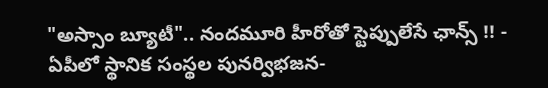"అస్సాం బ్యూటీ".. నందమూరి హీరోతో స్టెప్పులేసే ఛాన్స్ !! -
ఏపీలో స్థానిక సంస్థల పునర్విభజన-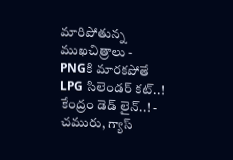మారిపోతున్న ముఖచిత్రాలు -
PNGకి మారకపోతే LPG సిలెండర్ కట్..! కేంద్రం డెడ్ లైన్..! -
చమురు, గ్యాస్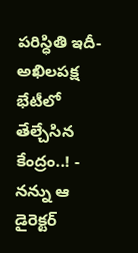పరిస్ధితి ఇదీ- అఖిలపక్ష భేటీలో తేల్చేసిన కేంద్రం..! -
నన్ను ఆ డైరెక్టర్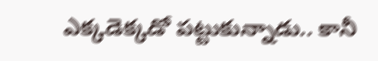ఎక్కడెక్కడో పట్టుకున్నాడు.. కానీ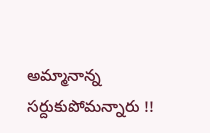అమ్మానాన్న సర్దుకుపోమన్నారు !!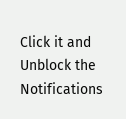Click it and Unblock the Notifications